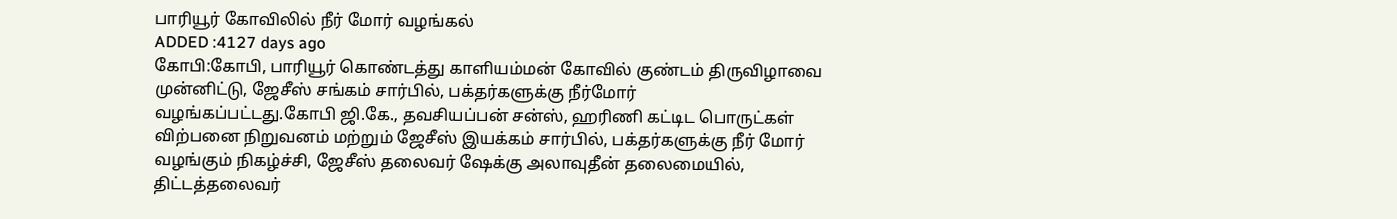பாரியூர் கோவிலில் நீர் மோர் வழங்கல்
ADDED :4127 days ago
கோபி:கோபி, பாரியூர் கொண்டத்து காளியம்மன் கோவில் குண்டம் திருவிழாவை முன்னிட்டு, ஜேசீஸ் சங்கம் சார்பில், பக்தர்களுக்கு நீர்மோர் வழங்கப்பட்டது.கோபி ஜி.கே., தவசியப்பன் சன்ஸ், ஹரிணி கட்டிட பொருட்கள் விற்பனை நிறுவனம் மற்றும் ஜேசீஸ் இயக்கம் சார்பில், பக்தர்களுக்கு நீர் மோர் வழங்கும் நிகழ்ச்சி, ஜேசீஸ் தலைவர் ஷேக்கு அலாவுதீன் தலைமையில், திட்டத்தலைவர்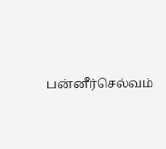பன்னீர்செல்வம்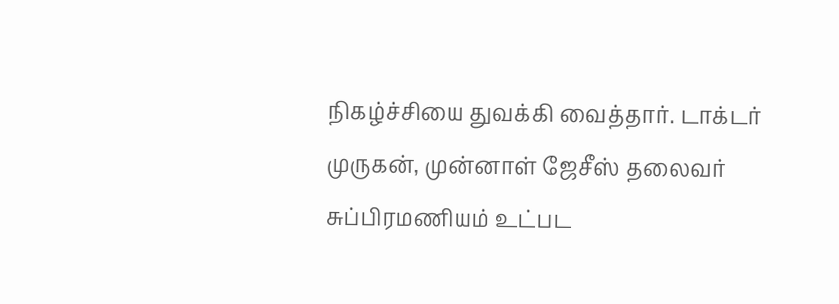நிகழ்ச்சியை துவக்கி வைத்தார். டாக்டர் முருகன், முன்னாள் ஜேசீஸ் தலைவர் சுப்பிரமணியம் உட்பட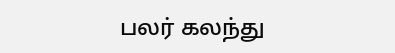பலர் கலந்து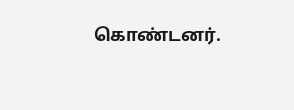கொண்டனர்.